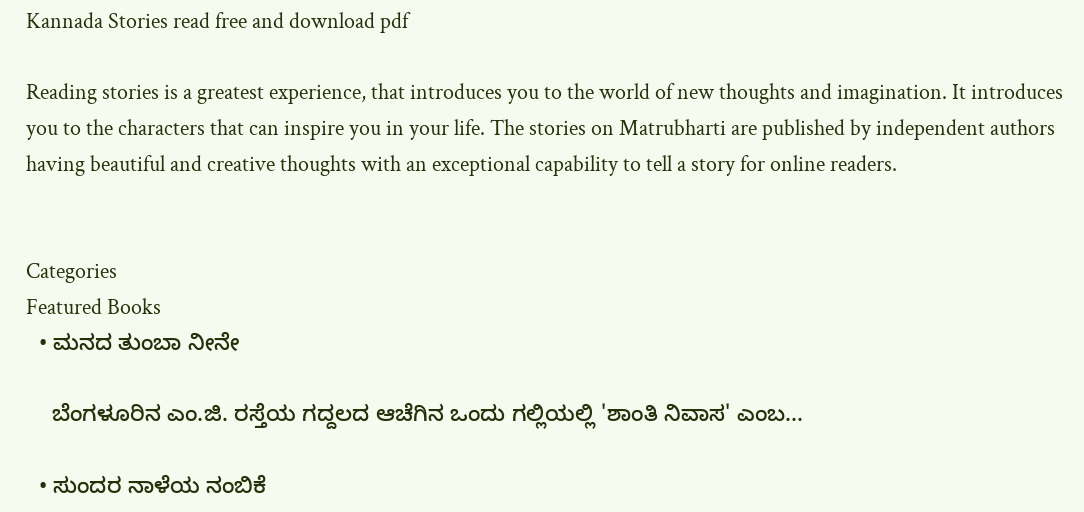Kannada Stories read free and download pdf

Reading stories is a greatest experience, that introduces you to the world of new thoughts and imagination. It introduces you to the characters that can inspire you in your life. The stories on Matrubharti are published by independent authors having beautiful and creative thoughts with an exceptional capability to tell a story for online readers.


Categories
Featured Books
  • ಮನದ ತುಂಬಾ ನೀನೇ

    ಬೆಂಗಳೂರಿನ ಎಂ.ಜಿ. ರಸ್ತೆಯ ಗದ್ದಲದ ಆಚೆಗಿನ ಒಂದು ಗಲ್ಲಿಯಲ್ಲಿ 'ಶಾಂತಿ ನಿವಾಸ' ಎಂಬ...

  • ಸುಂದರ ನಾಳೆಯ ನಂಬಿಕೆ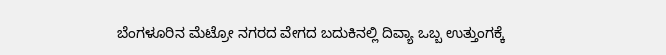ಬೆಂಗಳೂರಿನ ಮೆಟ್ರೋ ನಗರದ ವೇಗದ ಬದುಕಿನಲ್ಲಿ ದಿವ್ಯಾ ಒಬ್ಬ ಉತ್ತುಂಗಕ್ಕೆ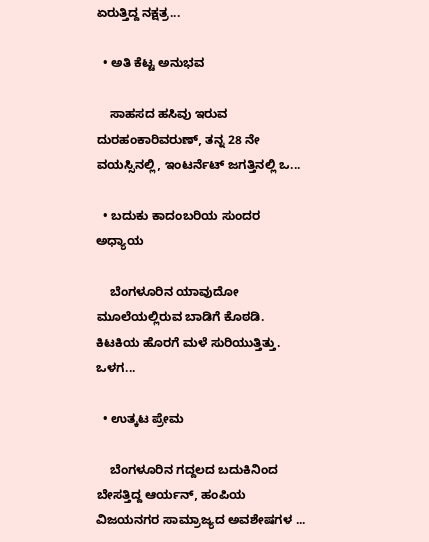ಏರುತ್ತಿದ್ದ ನಕ್ಷತ್ರ...

  • ಅತಿ ಕೆಟ್ಟ ಅನುಭವ

    ಸಾಹಸದ ಹಸಿವು ಇರುವ ದುರಹಂಕಾರಿವರುಣ್, ತನ್ನ 28 ನೇ ವಯಸ್ಸಿನಲ್ಲಿ, ಇಂಟರ್ನೆಟ್ ಜಗತ್ತಿನಲ್ಲಿ ಒ...

  • ಬದುಕು ಕಾದಂಬರಿಯ ಸುಂದರ ಅಧ್ಯಾಯ

    ಬೆಂಗಳೂರಿನ ಯಾವುದೋ ಮೂಲೆಯಲ್ಲಿರುವ ಬಾಡಿಗೆ ಕೊಠಡಿ. ಕಿಟಕಿಯ ಹೊರಗೆ ಮಳೆ ಸುರಿಯುತ್ತಿತ್ತು. ಒಳಗ...

  • ಉತ್ಕಟ ಪ್ರೇಮ

    ಬೆಂಗಳೂರಿನ ಗದ್ದಲದ ಬದುಕಿನಿಂದ ಬೇಸತ್ತಿದ್ದ ಆರ್ಯನ್, ಹಂಪಿಯ ವಿಜಯನಗರ ಸಾಮ್ರಾಜ್ಯದ ಅವಶೇಷಗಳ ...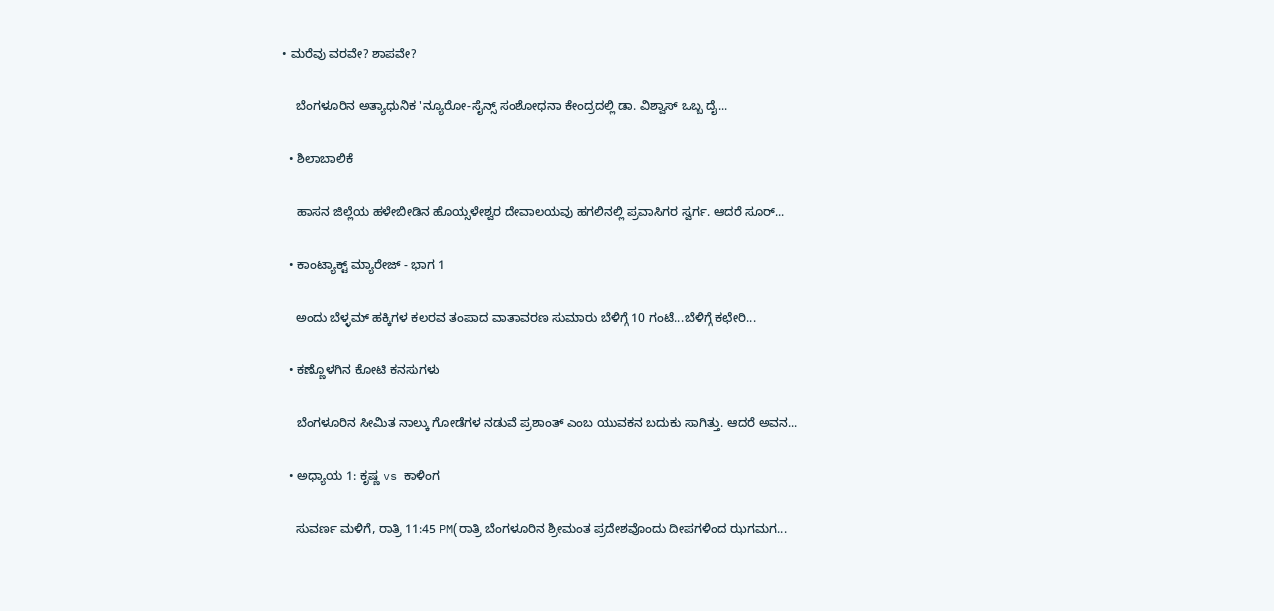• ಮರೆವು ವರವೇ? ಶಾಪವೇ?

    ಬೆಂಗಳೂರಿನ ಅತ್ಯಾಧುನಿಕ 'ನ್ಯೂರೋ-ಸೈನ್ಸ್ ಸಂಶೋಧನಾ ಕೇಂದ್ರದಲ್ಲಿ ಡಾ. ವಿಶ್ವಾಸ್ ಒಬ್ಬ ದೈ...

  • ಶಿಲಾಬಾಲಿಕೆ

    ಹಾಸನ ಜಿಲ್ಲೆಯ ಹಳೇಬೀಡಿನ ಹೊಯ್ಸಳೇಶ್ವರ ದೇವಾಲಯವು ಹಗಲಿನಲ್ಲಿ ಪ್ರವಾಸಿಗರ ಸ್ವರ್ಗ. ಆದರೆ ಸೂರ್...

  • ಕಾಂಟ್ಯಾಕ್ಟ್ ಮ್ಯಾರೇಜ್ - ಭಾಗ 1

    ಅಂದು ಬೆಳ್ಳಮ್ ಹಕ್ಕಿಗಳ ಕಲರವ ತಂಪಾದ ವಾತಾವರಣ ಸುಮಾರು ಬೆಳಿಗ್ಗೆ 10 ಗಂಟೆ...ಬೆಳಿಗ್ಗೆ ಕಛೇರಿ...

  • ಕಣ್ಣೊಳಗಿನ ಕೋಟಿ ಕನಸುಗಳು

    ಬೆಂಗಳೂರಿನ ಸೀಮಿತ ನಾಲ್ಕು ಗೋಡೆಗಳ ನಡುವೆ ಪ್ರಶಾಂತ್ ಎಂಬ ಯುವಕನ ಬದುಕು ಸಾಗಿತ್ತು. ಆದರೆ ಅವನ...

  • ಅಧ್ಯಾಯ 1: ಕೃಷ್ಣ vs ಕಾಳಿಂಗ

    ಸುವರ್ಣ ಮಳಿಗೆ, ರಾತ್ರಿ 11:45 PM(ರಾತ್ರಿ ಬೆಂಗಳೂರಿನ ಶ್ರೀಮಂತ ಪ್ರದೇಶವೊಂದು ದೀಪಗಳಿಂದ ಝಗಮಗ...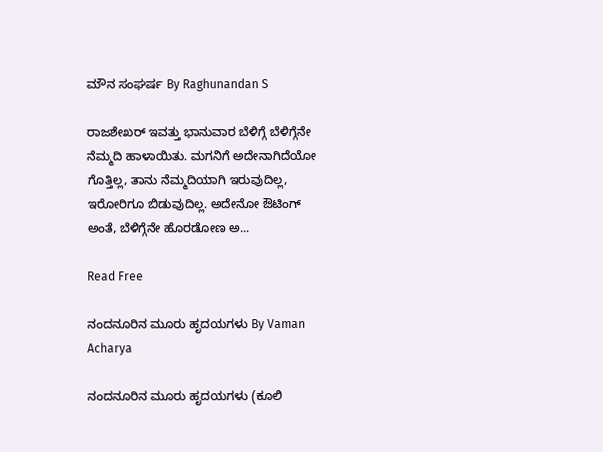ಮೌನ ಸಂಘರ್ಷ By Raghunandan S

ರಾಜಶೇಖರ್ ಇವತ್ತು ಭಾನುವಾರ ಬೆಳಿಗ್ಗೆ ಬೆಳಿಗ್ಗೆನೇ ನೆಮ್ಮದಿ ಹಾಳಾಯಿತು. ಮಗನಿಗೆ ಅದೇನಾಗಿದೆಯೋ ಗೊತ್ತಿಲ್ಲ, ತಾನು ನೆಮ್ಮದಿಯಾಗಿ ಇರುವುದಿಲ್ಲ, ಇರೋರಿಗೂ ಬಿಡುವುದಿಲ್ಲ. ಅದೇನೋ ಔಟಿಂಗ್ ಅಂತೆ, ಬೆಳಿಗ್ಗೆನೇ ಹೊರಡೋಣ ಅ...

Read Free

ನಂದನೂರಿನ ಮೂರು ಹೃದಯಗಳು By Vaman Acharya

ನಂದನೂರಿನ ಮೂರು ಹೃದಯಗಳು (ಕೂಲಿ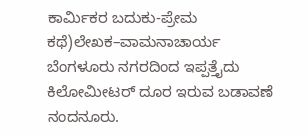ಕಾರ್ಮಿಕರ ಬದುಕು-ಪ್ರೇಮ ಕಥೆ)ಲೇಖಕ–ವಾಮನಾಚಾರ್ಯ  ಬೆಂಗಳೂರು ನಗರದಿಂದ ಇಪ್ಪತ್ತೈದು ಕಿಲೋಮೀಟರ್ ದೂರ ಇರುವ ಬಡಾವಣೆ ನಂದನೂರು.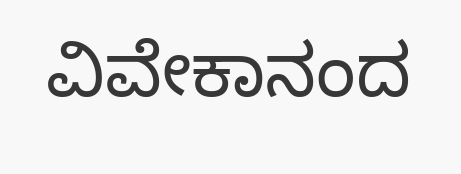ವಿವೇಕಾನಂದ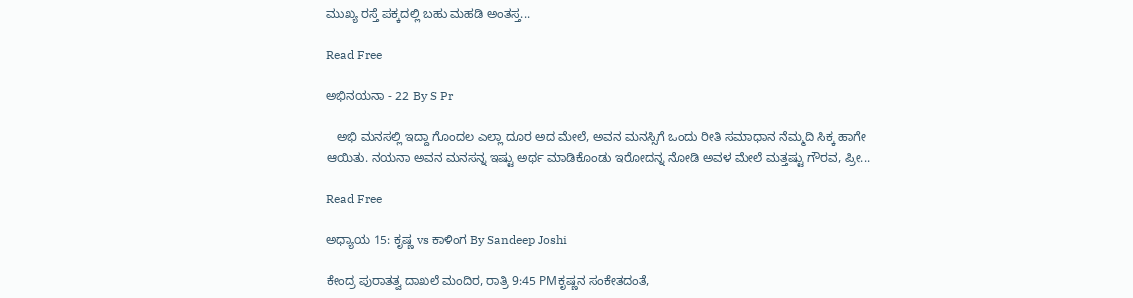ಮುಖ್ಯ ರಸ್ತೆ ಪಕ್ಕದಲ್ಲಿ ಬಹು ಮಹಡಿ ಅಂತಸ್ತ...

Read Free

ಅಭಿನಯನಾ - 22 By S Pr

   ಅಭಿ ಮನಸಲ್ಲಿ ಇದ್ದಾ ಗೊಂದಲ ಎಲ್ಲಾ ದೂರ ಅದ ಮೇಲೆ, ಅವನ ಮನಸ್ಸಿಗೆ ಒಂದು ರೀತಿ ಸಮಾಧಾನ ನೆಮ್ಮದಿ ಸಿಕ್ಕ ಹಾಗೇ ಆಯಿತು. ನಯನಾ ಅವನ ಮನಸನ್ನ ಇಷ್ಟು ಅರ್ಥ ಮಾಡಿಕೊಂಡು ಇರೋದನ್ನ ನೋಡಿ ಅವಳ ಮೇಲೆ ಮತ್ತಷ್ಟು ಗೌರವ, ಪ್ರೀ...

Read Free

ಅಧ್ಯಾಯ 15: ಕೃಷ್ಣ vs ಕಾಳಿಂಗ By Sandeep Joshi

ಕೇಂದ್ರ ಪುರಾತತ್ವ ದಾಖಲೆ ಮಂದಿರ, ರಾತ್ರಿ 9:45 PMಕೃಷ್ಣನ ಸಂಕೇತದಂತೆ,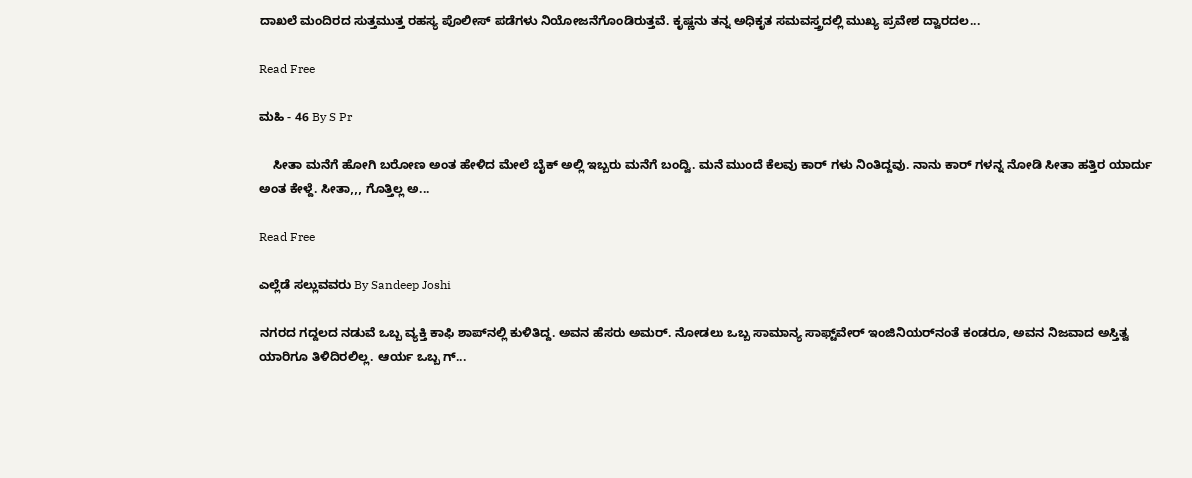ದಾಖಲೆ ಮಂದಿರದ ಸುತ್ತಮುತ್ತ ರಹಸ್ಯ ಪೊಲೀಸ್ ಪಡೆಗಳು ನಿಯೋಜನೆಗೊಂಡಿರುತ್ತವೆ. ಕೃಷ್ಣನು ತನ್ನ ಅಧಿಕೃತ ಸಮವಸ್ತ್ರದಲ್ಲಿ ಮುಖ್ಯ ಪ್ರವೇಶ ದ್ವಾರದಲ...

Read Free

ಮಹಿ - 46 By S Pr

    ಸೀತಾ ಮನೆಗೆ ಹೋಗಿ ಬರೋಣ ಅಂತ ಹೇಳಿದ ಮೇಲೆ ಬೈಕ್ ಅಲ್ಲಿ ಇಬ್ಬರು ಮನೆಗೆ ಬಂದ್ವಿ. ಮನೆ ಮುಂದೆ ಕೆಲವು ಕಾರ್ ಗಳು ನಿಂತಿದ್ದವು. ನಾನು ಕಾರ್ ಗಳನ್ನ ನೋಡಿ ಸೀತಾ ಹತ್ತಿರ ಯಾರ್ದು ಅಂತ ಕೇಳ್ದೆ. ಸೀತಾ,,, ಗೊತ್ತಿಲ್ಲ ಅ...

Read Free

ಎಲ್ಲೆಡೆ ಸಲ್ಲುವವರು By Sandeep Joshi

ನಗರದ ಗದ್ದಲದ ನಡುವೆ ಒಬ್ಬ ವ್ಯಕ್ತಿ ಕಾಫಿ ಶಾಪ್‌ನಲ್ಲಿ ಕುಳಿತಿದ್ದ. ಅವನ ಹೆಸರು ಅಮರ್. ನೋಡಲು ಒಬ್ಬ ಸಾಮಾನ್ಯ ಸಾಫ್ಟ್‌ವೇರ್ ಇಂಜಿನಿಯರ್‌ನಂತೆ ಕಂಡರೂ, ಅವನ ನಿಜವಾದ ಅಸ್ತಿತ್ವ ಯಾರಿಗೂ ತಿಳಿದಿರಲಿಲ್ಲ. ಆರ್ಯ ಒಬ್ಬ ಗ್...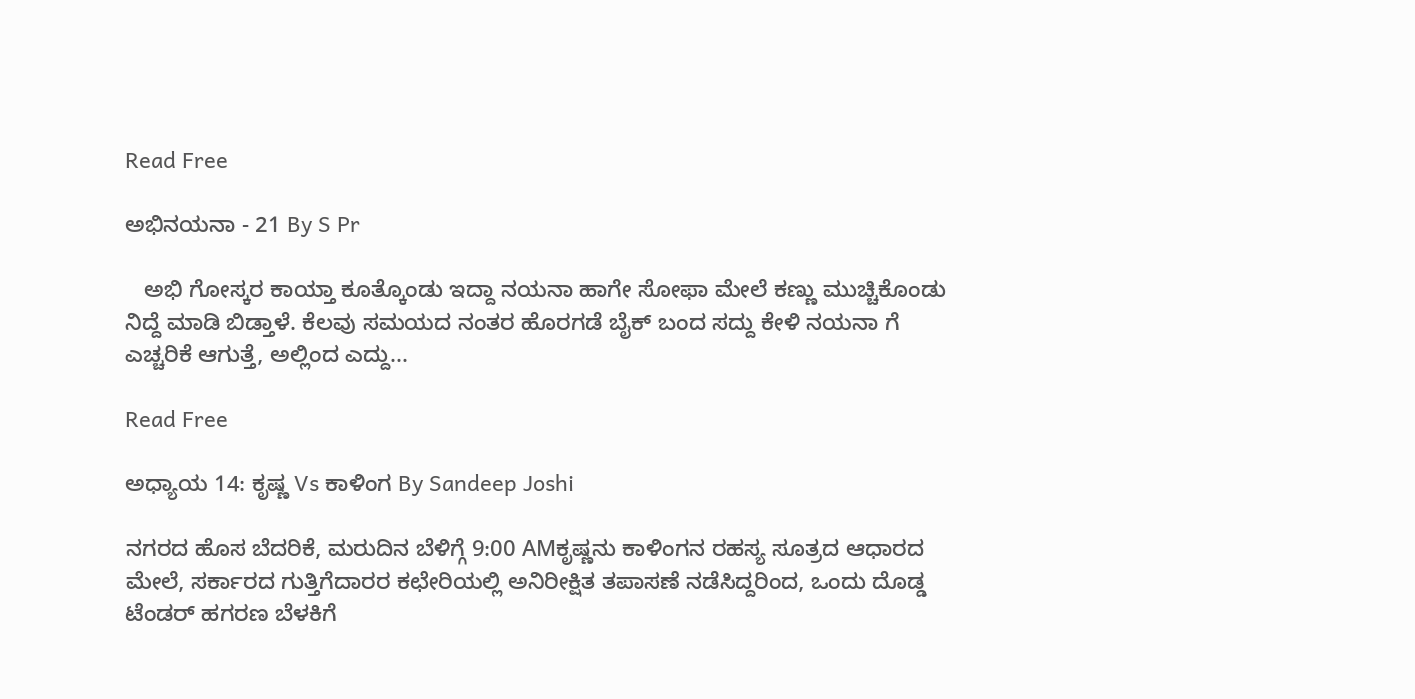Read Free

ಅಭಿನಯನಾ - 21 By S Pr

   ಅಭಿ ಗೋಸ್ಕರ ಕಾಯ್ತಾ ಕೂತ್ಕೊಂಡು ಇದ್ದಾ ನಯನಾ ಹಾಗೇ ಸೋಫಾ ಮೇಲೆ ಕಣ್ಣು ಮುಚ್ಚಿಕೊಂಡು ನಿದ್ದೆ ಮಾಡಿ ಬಿಡ್ತಾಳೆ. ಕೆಲವು ಸಮಯದ ನಂತರ ಹೊರಗಡೆ ಬೈಕ್ ಬಂದ ಸದ್ದು ಕೇಳಿ ನಯನಾ ಗೆ ಎಚ್ಚರಿಕೆ ಆಗುತ್ತೆ, ಅಲ್ಲಿಂದ ಎದ್ದು...

Read Free

ಅಧ್ಯಾಯ 14: ಕೃಷ್ಣ Vs ಕಾಳಿಂಗ By Sandeep Joshi

ನಗರದ ಹೊಸ ಬೆದರಿಕೆ, ಮರುದಿನ ಬೆಳಿಗ್ಗೆ 9:00 AMಕೃಷ್ಣನು ಕಾಳಿಂಗನ ರಹಸ್ಯ ಸೂತ್ರದ ಆಧಾರದ ಮೇಲೆ, ಸರ್ಕಾರದ ಗುತ್ತಿಗೆದಾರರ ಕಛೇರಿಯಲ್ಲಿ ಅನಿರೀಕ್ಷಿತ ತಪಾಸಣೆ ನಡೆಸಿದ್ದರಿಂದ, ಒಂದು ದೊಡ್ಡ ಟೆಂಡರ್ ಹಗರಣ ಬೆಳಕಿಗೆ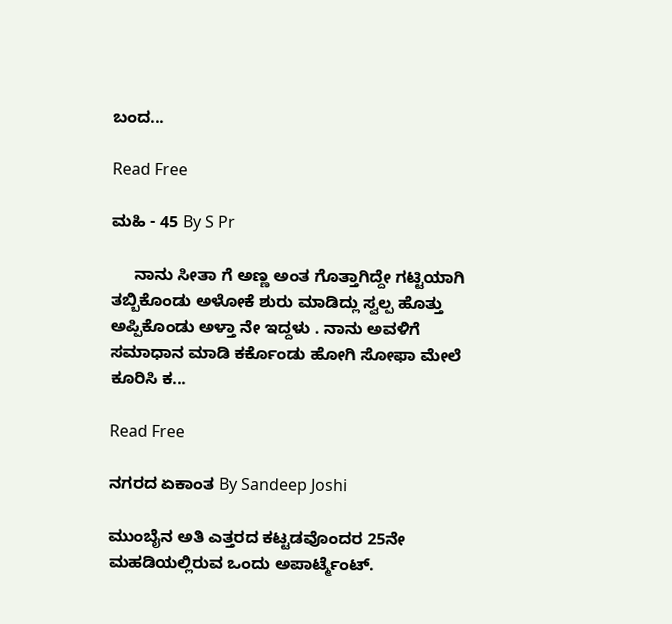ಬಂದ...

Read Free

ಮಹಿ - 45 By S Pr

     ನಾನು ಸೀತಾ ಗೆ ಅಣ್ಣ ಅಂತ ಗೊತ್ತಾಗಿದ್ದೇ ಗಟ್ಟಿಯಾಗಿ ತಬ್ಬಿಕೊಂಡು ಅಳೋಕೆ ಶುರು ಮಾಡಿದ್ಲು ಸ್ವಲ್ಪ ಹೊತ್ತು ಅಪ್ಪಿಕೊಂಡು ಅಳ್ತಾ ನೇ ಇದ್ದಳು . ನಾನು ಅವಳಿಗೆ ಸಮಾಧಾನ ಮಾಡಿ ಕರ್ಕೊಂಡು ಹೋಗಿ ಸೋಫಾ ಮೇಲೆ ಕೂರಿಸಿ ಕ...

Read Free

ನಗರದ ಏಕಾಂತ By Sandeep Joshi

ಮುಂಬೈನ ಅತಿ ಎತ್ತರದ ಕಟ್ಟಡವೊಂದರ 25ನೇ ಮಹಡಿಯಲ್ಲಿರುವ ಒಂದು ಅಪಾರ್ಟ್ಮೆಂಟ್.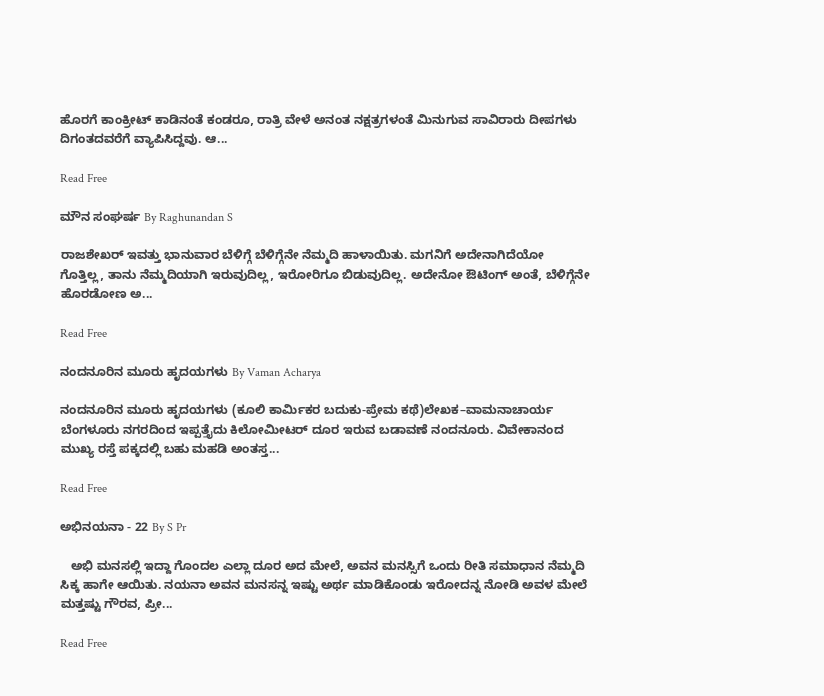ಹೊರಗೆ ಕಾಂಕ್ರೀಟ್ ಕಾಡಿನಂತೆ ಕಂಡರೂ, ರಾತ್ರಿ ವೇಳೆ ಅನಂತ ನಕ್ಷತ್ರಗಳಂತೆ ಮಿನುಗುವ ಸಾವಿರಾರು ದೀಪಗಳು ದಿಗಂತದವರೆಗೆ ವ್ಯಾಪಿಸಿದ್ದವು. ಆ...

Read Free

ಮೌನ ಸಂಘರ್ಷ By Raghunandan S

ರಾಜಶೇಖರ್ ಇವತ್ತು ಭಾನುವಾರ ಬೆಳಿಗ್ಗೆ ಬೆಳಿಗ್ಗೆನೇ ನೆಮ್ಮದಿ ಹಾಳಾಯಿತು. ಮಗನಿಗೆ ಅದೇನಾಗಿದೆಯೋ ಗೊತ್ತಿಲ್ಲ, ತಾನು ನೆಮ್ಮದಿಯಾಗಿ ಇರುವುದಿಲ್ಲ, ಇರೋರಿಗೂ ಬಿಡುವುದಿಲ್ಲ. ಅದೇನೋ ಔಟಿಂಗ್ ಅಂತೆ, ಬೆಳಿಗ್ಗೆನೇ ಹೊರಡೋಣ ಅ...

Read Free

ನಂದನೂರಿನ ಮೂರು ಹೃದಯಗಳು By Vaman Acharya

ನಂದನೂರಿನ ಮೂರು ಹೃದಯಗಳು (ಕೂಲಿ ಕಾರ್ಮಿಕರ ಬದುಕು-ಪ್ರೇಮ ಕಥೆ)ಲೇಖಕ–ವಾಮನಾಚಾರ್ಯ  ಬೆಂಗಳೂರು ನಗರದಿಂದ ಇಪ್ಪತ್ತೈದು ಕಿಲೋಮೀಟರ್ ದೂರ ಇರುವ ಬಡಾವಣೆ ನಂದನೂರು. ವಿವೇಕಾನಂದ ಮುಖ್ಯ ರಸ್ತೆ ಪಕ್ಕದಲ್ಲಿ ಬಹು ಮಹಡಿ ಅಂತಸ್ತ...

Read Free

ಅಭಿನಯನಾ - 22 By S Pr

   ಅಭಿ ಮನಸಲ್ಲಿ ಇದ್ದಾ ಗೊಂದಲ ಎಲ್ಲಾ ದೂರ ಅದ ಮೇಲೆ, ಅವನ ಮನಸ್ಸಿಗೆ ಒಂದು ರೀತಿ ಸಮಾಧಾನ ನೆಮ್ಮದಿ ಸಿಕ್ಕ ಹಾಗೇ ಆಯಿತು. ನಯನಾ ಅವನ ಮನಸನ್ನ ಇಷ್ಟು ಅರ್ಥ ಮಾಡಿಕೊಂಡು ಇರೋದನ್ನ ನೋಡಿ ಅವಳ ಮೇಲೆ ಮತ್ತಷ್ಟು ಗೌರವ, ಪ್ರೀ...

Read Free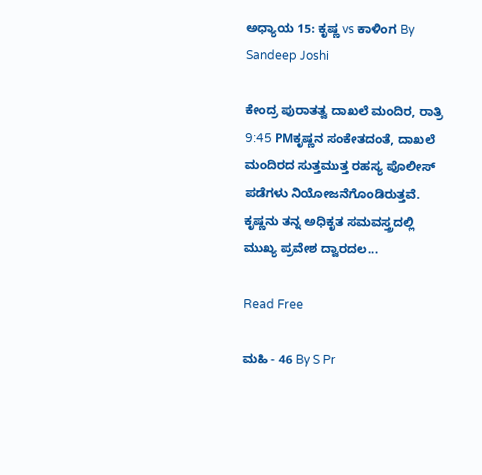ಅಧ್ಯಾಯ 15: ಕೃಷ್ಣ vs ಕಾಳಿಂಗ By Sandeep Joshi

ಕೇಂದ್ರ ಪುರಾತತ್ವ ದಾಖಲೆ ಮಂದಿರ, ರಾತ್ರಿ 9:45 PMಕೃಷ್ಣನ ಸಂಕೇತದಂತೆ, ದಾಖಲೆ ಮಂದಿರದ ಸುತ್ತಮುತ್ತ ರಹಸ್ಯ ಪೊಲೀಸ್ ಪಡೆಗಳು ನಿಯೋಜನೆಗೊಂಡಿರುತ್ತವೆ. ಕೃಷ್ಣನು ತನ್ನ ಅಧಿಕೃತ ಸಮವಸ್ತ್ರದಲ್ಲಿ ಮುಖ್ಯ ಪ್ರವೇಶ ದ್ವಾರದಲ...

Read Free

ಮಹಿ - 46 By S Pr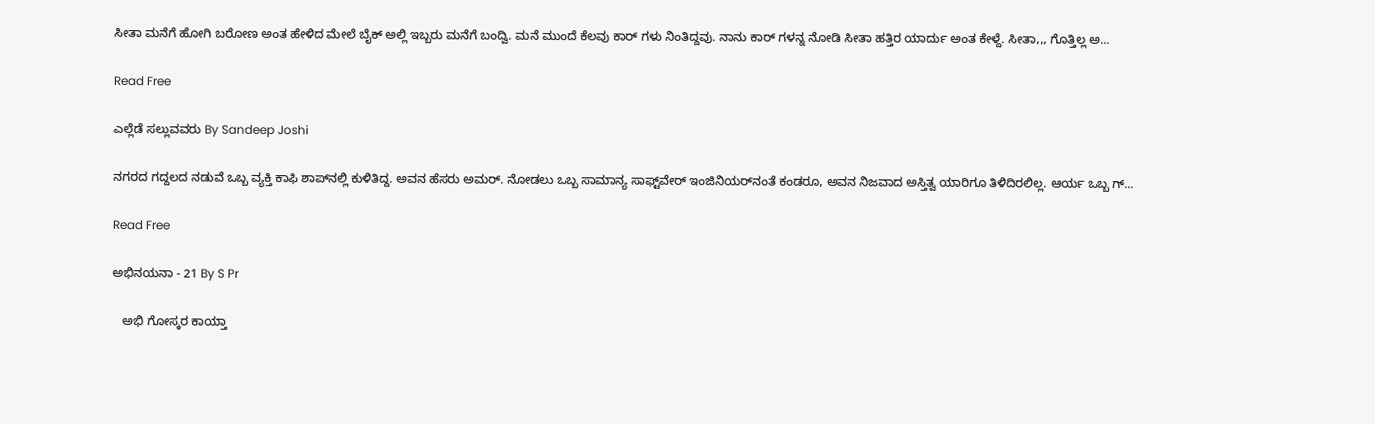ಸೀತಾ ಮನೆಗೆ ಹೋಗಿ ಬರೋಣ ಅಂತ ಹೇಳಿದ ಮೇಲೆ ಬೈಕ್ ಅಲ್ಲಿ ಇಬ್ಬರು ಮನೆಗೆ ಬಂದ್ವಿ. ಮನೆ ಮುಂದೆ ಕೆಲವು ಕಾರ್ ಗಳು ನಿಂತಿದ್ದವು. ನಾನು ಕಾರ್ ಗಳನ್ನ ನೋಡಿ ಸೀತಾ ಹತ್ತಿರ ಯಾರ್ದು ಅಂತ ಕೇಳ್ದೆ. ಸೀತಾ,,, ಗೊತ್ತಿಲ್ಲ ಅ...

Read Free

ಎಲ್ಲೆಡೆ ಸಲ್ಲುವವರು By Sandeep Joshi

ನಗರದ ಗದ್ದಲದ ನಡುವೆ ಒಬ್ಬ ವ್ಯಕ್ತಿ ಕಾಫಿ ಶಾಪ್‌ನಲ್ಲಿ ಕುಳಿತಿದ್ದ. ಅವನ ಹೆಸರು ಅಮರ್. ನೋಡಲು ಒಬ್ಬ ಸಾಮಾನ್ಯ ಸಾಫ್ಟ್‌ವೇರ್ ಇಂಜಿನಿಯರ್‌ನಂತೆ ಕಂಡರೂ, ಅವನ ನಿಜವಾದ ಅಸ್ತಿತ್ವ ಯಾರಿಗೂ ತಿಳಿದಿರಲಿಲ್ಲ. ಆರ್ಯ ಒಬ್ಬ ಗ್...

Read Free

ಅಭಿನಯನಾ - 21 By S Pr

   ಅಭಿ ಗೋಸ್ಕರ ಕಾಯ್ತಾ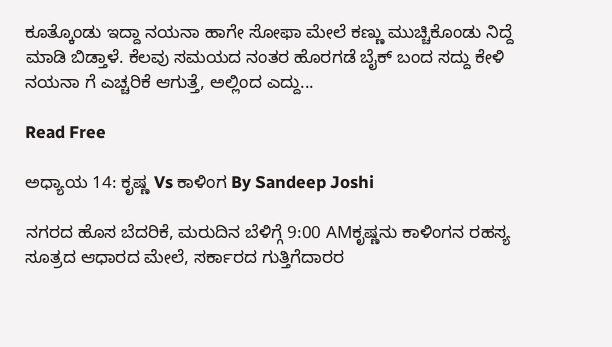ಕೂತ್ಕೊಂಡು ಇದ್ದಾ ನಯನಾ ಹಾಗೇ ಸೋಫಾ ಮೇಲೆ ಕಣ್ಣು ಮುಚ್ಚಿಕೊಂಡು ನಿದ್ದೆ ಮಾಡಿ ಬಿಡ್ತಾಳೆ. ಕೆಲವು ಸಮಯದ ನಂತರ ಹೊರಗಡೆ ಬೈಕ್ ಬಂದ ಸದ್ದು ಕೇಳಿ ನಯನಾ ಗೆ ಎಚ್ಚರಿಕೆ ಆಗುತ್ತೆ, ಅಲ್ಲಿಂದ ಎದ್ದು...

Read Free

ಅಧ್ಯಾಯ 14: ಕೃಷ್ಣ Vs ಕಾಳಿಂಗ By Sandeep Joshi

ನಗರದ ಹೊಸ ಬೆದರಿಕೆ, ಮರುದಿನ ಬೆಳಿಗ್ಗೆ 9:00 AMಕೃಷ್ಣನು ಕಾಳಿಂಗನ ರಹಸ್ಯ ಸೂತ್ರದ ಆಧಾರದ ಮೇಲೆ, ಸರ್ಕಾರದ ಗುತ್ತಿಗೆದಾರರ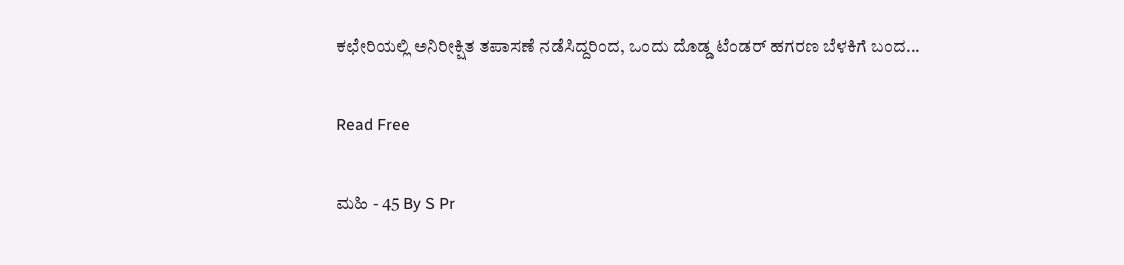ಕಛೇರಿಯಲ್ಲಿ ಅನಿರೀಕ್ಷಿತ ತಪಾಸಣೆ ನಡೆಸಿದ್ದರಿಂದ, ಒಂದು ದೊಡ್ಡ ಟೆಂಡರ್ ಹಗರಣ ಬೆಳಕಿಗೆ ಬಂದ...

Read Free

ಮಹಿ - 45 By S Pr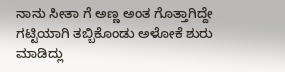ನಾನು ಸೀತಾ ಗೆ ಅಣ್ಣ ಅಂತ ಗೊತ್ತಾಗಿದ್ದೇ ಗಟ್ಟಿಯಾಗಿ ತಬ್ಬಿಕೊಂಡು ಅಳೋಕೆ ಶುರು ಮಾಡಿದ್ಲು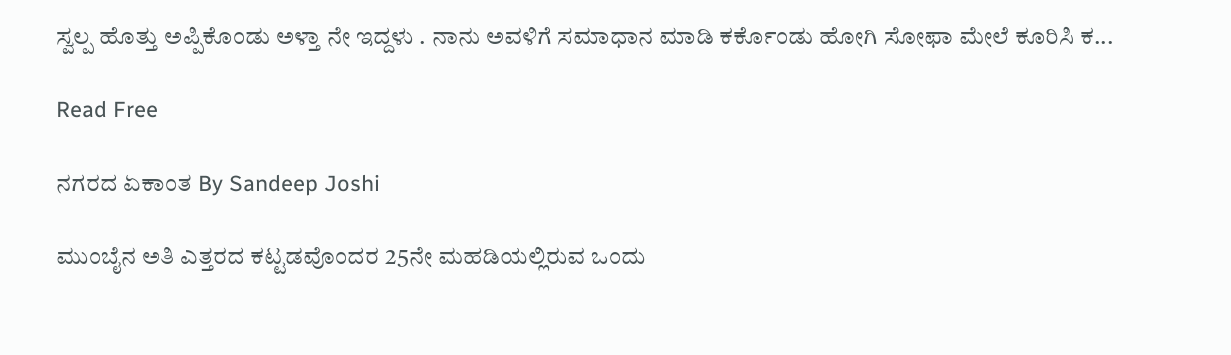ಸ್ವಲ್ಪ ಹೊತ್ತು ಅಪ್ಪಿಕೊಂಡು ಅಳ್ತಾ ನೇ ಇದ್ದಳು . ನಾನು ಅವಳಿಗೆ ಸಮಾಧಾನ ಮಾಡಿ ಕರ್ಕೊಂಡು ಹೋಗಿ ಸೋಫಾ ಮೇಲೆ ಕೂರಿಸಿ ಕ...

Read Free

ನಗರದ ಏಕಾಂತ By Sandeep Joshi

ಮುಂಬೈನ ಅತಿ ಎತ್ತರದ ಕಟ್ಟಡವೊಂದರ 25ನೇ ಮಹಡಿಯಲ್ಲಿರುವ ಒಂದು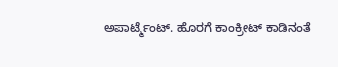ಅಪಾರ್ಟ್ಮೆಂಟ್. ಹೊರಗೆ ಕಾಂಕ್ರೀಟ್ ಕಾಡಿನಂತೆ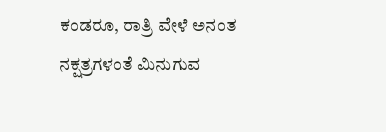ಕಂಡರೂ, ರಾತ್ರಿ ವೇಳೆ ಅನಂತ ನಕ್ಷತ್ರಗಳಂತೆ ಮಿನುಗುವ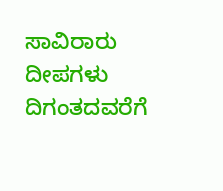ಸಾವಿರಾರು ದೀಪಗಳು ದಿಗಂತದವರೆಗೆ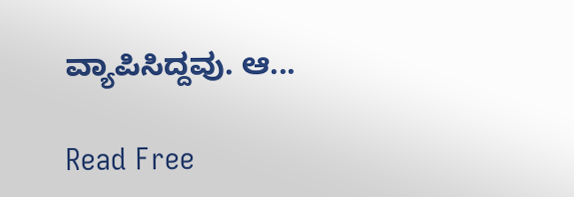ವ್ಯಾಪಿಸಿದ್ದವು. ಆ...

Read Free